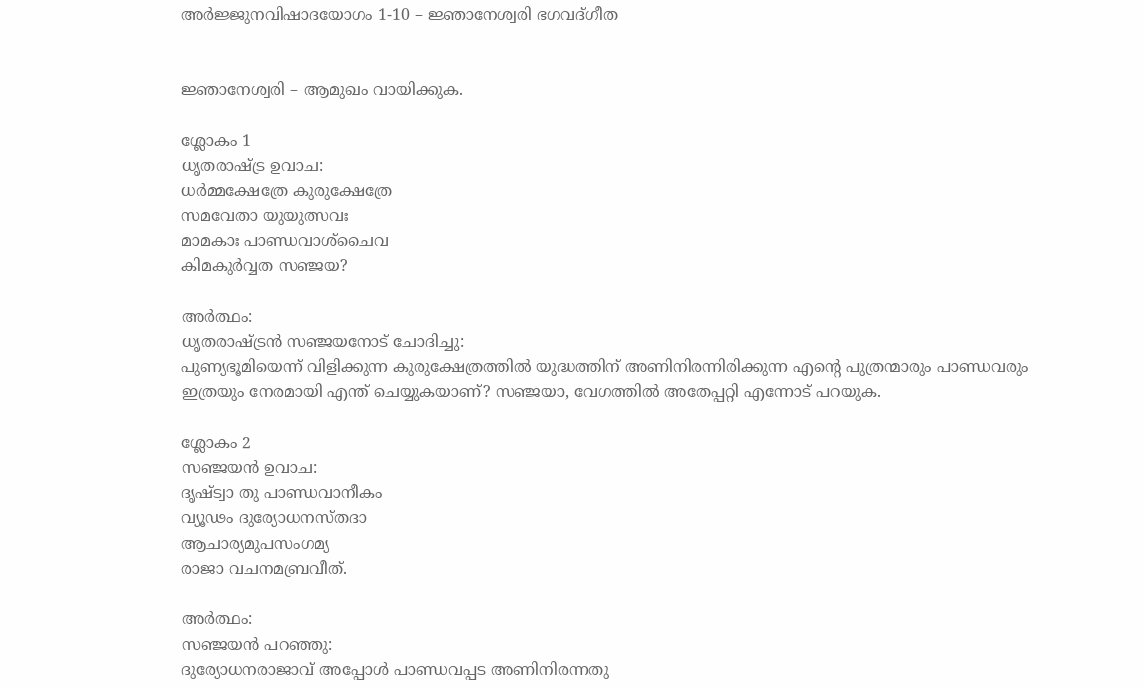അര്‍ജ്ജുനവിഷാദയോഗം 1-10 – ജ്ഞാനേശ്വരി ഭഗവദ്ഗീത


ജ്ഞാനേശ്വരി – ആമുഖം വായിക്കുക.

ശ്ലോകം 1
ധൃതരാഷ്ട്ര ഉവാച:
ധര്‍മ്മക്ഷേത്രേ കുരുക്ഷേത്രേ
സമവേതാ യുയുത്സവഃ
മാമകാഃ പാണ്ഡവാശ്‍ചൈവ
കിമകുര്‍വ്വത സഞ്ജയ?

അര്‍ത്ഥം:
ധൃതരാഷ്ട്രന്‍ സഞ്ജയനോട് ചോദിച്ചു:
പുണ്യഭൂമിയെന്ന് വിളിക്കുന്ന കുരുക്ഷേത്രത്തില്‍ യുദ്ധത്തിന് അണിനിരന്നിരിക്കുന്ന എന്റെ പുത്രന്മാരും പാണ്ഡവരും ഇത്രയും നേരമായി എന്ത് ചെയ്യുകയാണ്? സഞ്ജയാ, വേഗത്തില്‍ അതേപ്പറ്റി എന്നോട് പറയുക.

ശ്ലോകം 2
സഞ്ജയന്‍ ഉവാച:
ദൃഷ്ട്വാ തു പാണ്ഡവാനീകം
വ്യൂഢം ദുര്യോധനസ്തദാ
ആചാര്യമുപസംഗമ്യ
രാജാ വചനമബ്രവീത്.

അര്‍ത്ഥം:
സഞ്ജയന്‍ പറഞ്ഞു:
ദുര്യോധനരാജാവ് അപ്പോള്‍ പാണ്ഡവപ്പട അണിനിരന്നതു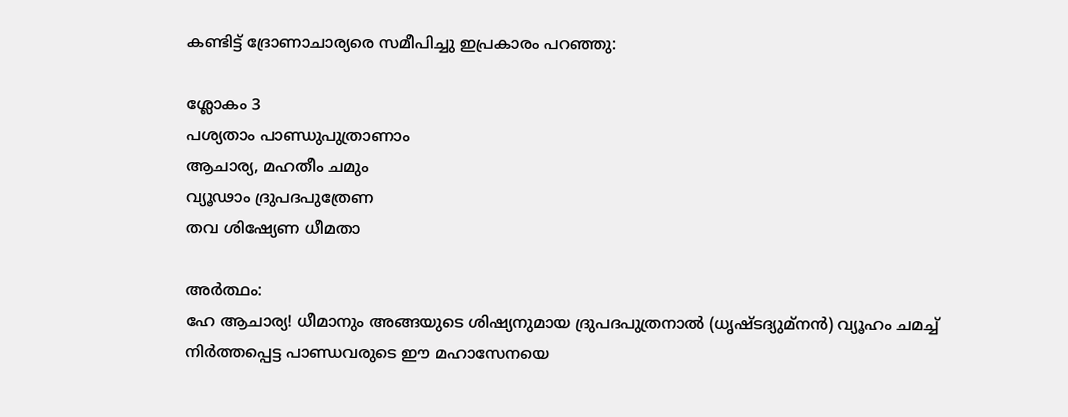കണ്ടിട്ട് ദ്രോണാചാര്യരെ സമീപിച്ചു ഇപ്രകാരം പറഞ്ഞു:

ശ്ലോകം 3
പശ്യത‍ാം പാണ്ഡുപുത്രാണ‍ാം
ആചാര്യ, മഹതീം ചമും
വ്യൂഢ‍ാം ദ്രുപദപുത്രേണ
തവ ശിഷ്യേണ ധീമതാ

അര്‍ത്ഥം:
ഹേ ആചാര്യ! ധീമാനും അങ്ങയുടെ ശിഷ്യനുമായ ദ്രുപദപുത്രനാല്‍ (ധൃഷ്ടദ്യുമ്നന്‍) വ്യൂഹം ചമച്ച് നിര്‍ത്തപ്പെട്ട പാണ്ഡവരുടെ ഈ മഹാസേനയെ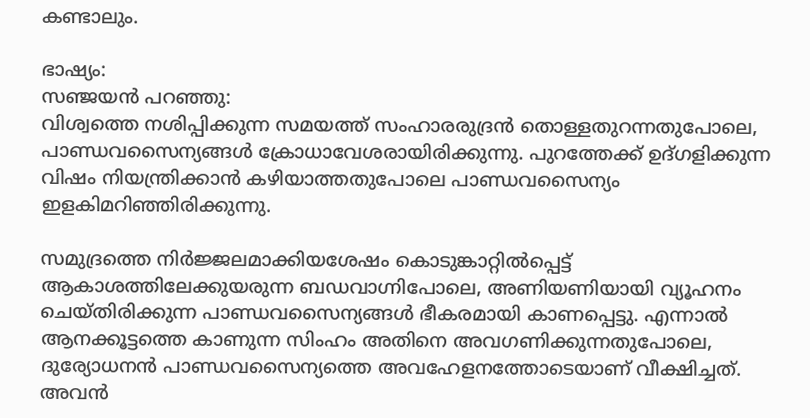കണ്ടാലും.

ഭാഷ്യം:
സഞ്ജയന്‍ പറഞ്ഞു:
വിശ്വത്തെ നശിപ്പിക്കുന്ന സമയത്ത് സംഹാരരുദ്രന്‍ തൊള്ളതുറന്നതുപോലെ, പാണ്ഡവസൈന്യങ്ങള്‍ ക്രോധാവേശരായിരിക്കുന്നു. പുറത്തേക്ക് ഉദ്ഗളിക്കുന്ന വിഷം നിയന്ത്രിക്കാന്‍ കഴിയാത്തതുപോലെ പാണ്ഡവസൈന്യം ഇളകിമറിഞ്ഞിരിക്കുന്നു.

സമുദ്രത്തെ നിര്‍ജ്ജലമാക്കിയശേഷം കൊടുങ്കാറ്റില്‍പ്പെട്ട് ആകാശത്തിലേക്കുയരുന്ന ബഡവാഗ്നിപോലെ, അണിയണിയായി വ്യൂഹനം ചെയ്തിരിക്കുന്ന പാണ്ഡവസൈന്യങ്ങള്‍ ഭീകരമായി കാണപ്പെട്ടു. എന്നാല്‍ ആനക്കൂട്ടത്തെ കാണുന്ന സിംഹം അതിനെ അവഗണിക്കുന്നതുപോലെ, ദുര്യോധനന്‍ പാണ്ഡവസൈന്യത്തെ അവഹേളനത്തോടെയാണ് വീക്ഷിച്ചത്. അവന്‍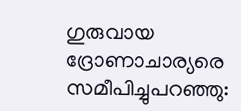ഗുരുവായ ദ്രോണാചാര്യരെ സമീപിച്ചുപറഞ്ഞു: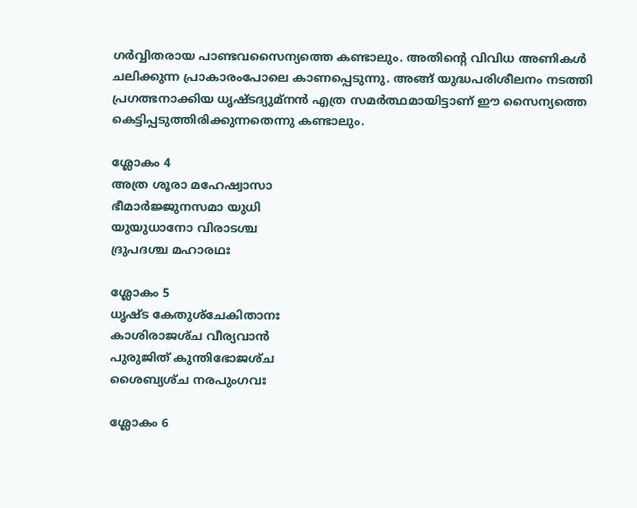ഗര്‍വ്വിതരായ പാണ്ടവസൈന്യത്തെ കണ്ടാലും. അതിന്റെ വിവിധ അണികള്‍ ചലിക്കുന്ന പ്രാകാരംപോലെ കാണപ്പെടുന്നു. അങ്ങ് യുദ്ധപരിശീലനം നടത്തി പ്രഗത്ഭനാക്കിയ ധൃഷ്ടദ്യുമ്നന്‍ എത്ര സമര്‍ത്ഥമായിട്ടാണ് ഈ സൈന്യത്തെ കെട്ടിപ്പടുത്തിരിക്കുന്നതെന്നു കണ്ടാലും.

ശ്ലോകം 4
അത്ര ശൂരാ മഹേഷ്വാസാ
ഭീമാര്‍ജ്ജുനസമാ യുധി
യുയുധാനോ വിരാടശ്ച
ദ്രുപദശ്ച മഹാരഥഃ

ശ്ലോകം 5
ധൃഷ്ട കേതുശ്‍ചേകിതാനഃ
കാശിരാജശ്‍ച വീര്യവാന്‍
പുരുജിത് കുന്തിഭോജശ്‍ച
ശൈബ്യശ്‍ച നരപുംഗവഃ

ശ്ലോകം 6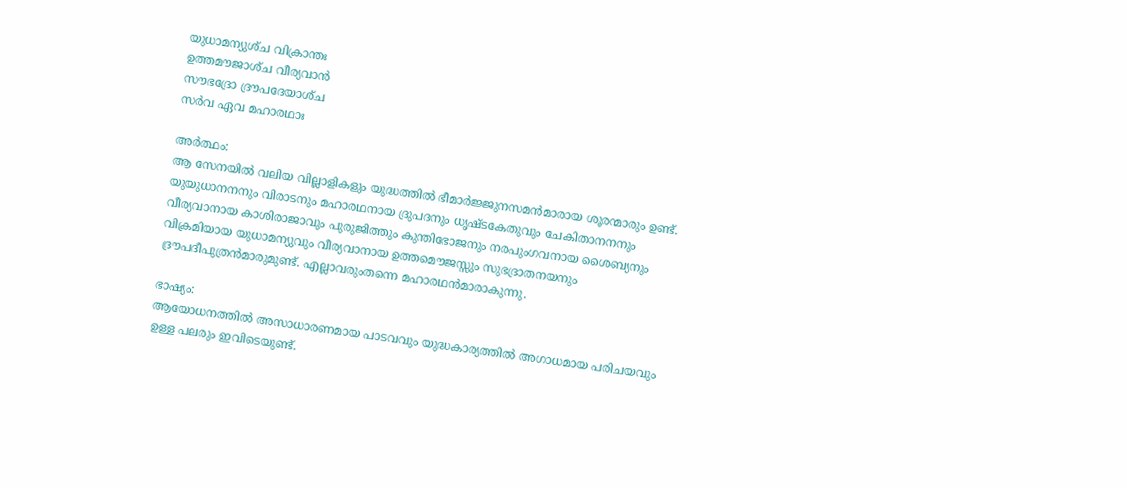യുധാമന്യുശ്‍ച വിക്രാന്തഃ
ഉത്തമൗജാശ്‍ച വീര്യവാന്‍
സൗഭദ്രോ ദ്രൗപദേയാശ്‍ച
സര്‍വ ഏവ മഹാരഥാഃ

അര്‍ത്ഥം:
ആ സേനയില്‍ വലിയ വില്ലാളികളും യുദ്ധത്തില്‍ ഭീമാര്‍ജ്ജുനസമന്‍മാരായ ശൂരന്മാരും ഉണ്ട്. യുയുധാനനനും വിരാടനും മഹാരഥനായ ദ്രുപദനും ധൃഷ്ടകേതുവും ചേകിതാനനനും വീര്യവാനായ കാശിരാജാവും പുരുജിത്തും കുന്തിഭോജനും നരപുംഗവനായ ശൈബ്യനും വിക്രമിയായ യുധാമന്യുവും വീര്യവാനായ ഉത്തമൌജസ്സും സുഭദ്രാതനയനും ദ്രൗപദീപുത്രന്‍മാരുമുണ്ട്. എല്ലാവരുംതന്നെ മഹാരഥന്‍മാരാകുന്നു.

ഭാഷ്യം:
ആയോധനത്തില്‍ അസാധാരണമായ പാടവവും യുദ്ധകാര്യത്തില്‍ അഗാധമായ പരിചയവും ഉള്ള പലരും ഇവിടെയുണ്ട്.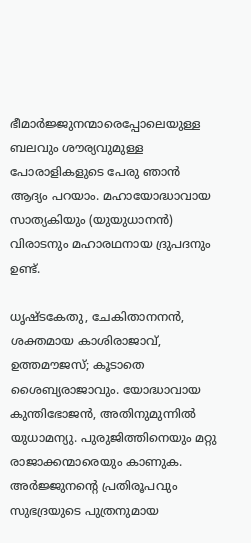ഭീമാര്‍ജ്ജുനന്മാരെപ്പോലെയുള്ള ബലവും ശൗര്യവുമുള്ള പോരാളികളുടെ പേരു ഞാന്‍ ആദ്യം പറയ‍ാം. മഹായോദ്ധാവായ സാത്യകിയും (യുയുധാനന്‍) വിരാടനും മഹാരഥനായ ദ്രുപദനും ഉണ്ട്.

ധൃഷ്ടകേതു, ചേകിതാനനന്‍, ശക്തമായ കാശിരാജാവ്, ഉത്തമൗജസ്; കൂടാതെ ശൈബ്യരാജാവും. യോദ്ധാവായ കുന്തിഭോജന്‍, അതിനുമുന്നില്‍ യുധാമന്യു. പുരുജിത്തിനെയും മറ്റു രാജാക്കന്മാരെയും കാണുക. അര്‍ജ്ജുനന്റെ പ്രതിരൂപവും സുഭദ്രയുടെ പുത്രനുമായ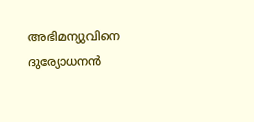അഭിമന്യുവിനെ ദുര്യോധനന്‍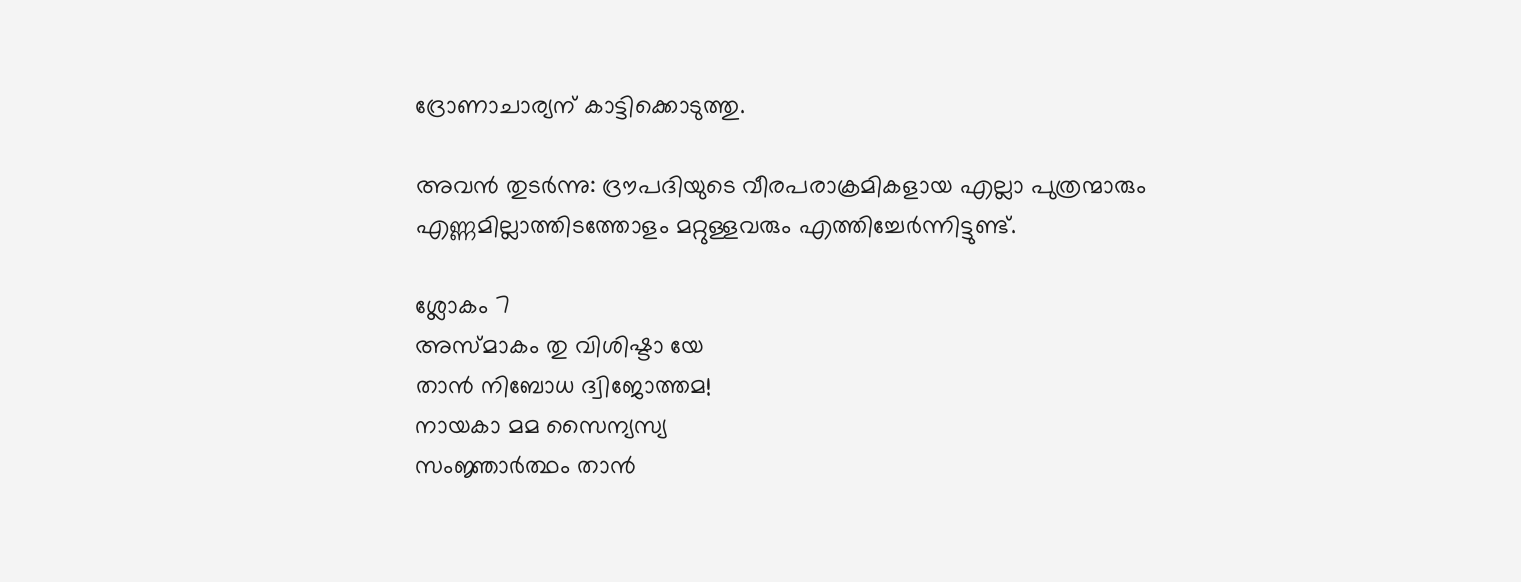ദ്രോണാചാര്യന് കാട്ടിക്കൊടുത്തു.

അവന്‍ തുടര്‍ന്നു: ദ്രൗപദിയുടെ വീരപരാക്രമികളായ എല്ലാ പുത്രന്മാരും എണ്ണമില്ലാത്തിടത്തോളം മറ്റുള്ളവരും എത്തിച്ചേര്‍ന്നിട്ടുണ്ട്.

ശ്ലോകം 7
അസ്മാകം തു വിശിഷ്ടാ യേ
താന്‍ നിബോധ ദ്വിജോത്തമ!
നായകാ മമ സൈന്യസ്യ
സംജ്ഞാര്‍ത്ഥം താന്‍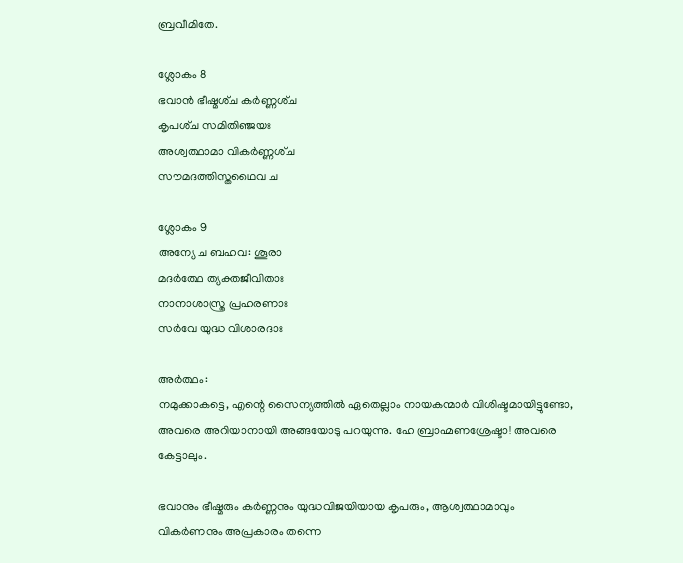ബ്രവീമിതേ.

ശ്ലോകം 8
ഭവാന്‍ ഭീഷ്മശ്‍ച കര്‍ണ്ണശ്‍ച
കൃപശ്‍ച സമിതിഞ്ജയഃ
അശ്വത്ഥാമാ വികര്‍ണ്ണശ്‍ച
സൗമദത്തിസ്തഥൈവ ച

ശ്ലോകം 9
അന്യേ ച ബഹവ: ശൂരാ
മദര്‍ത്ഥേ ത്യക്തജീവിതാഃ
നാനാശാസ്ത്ര പ്രഹരണാഃ
സര്‍വേ യുദ്ധ വിശാരദാഃ

അര്‍ത്ഥം:
നമുക്കാകട്ടെ, എന്റെ സൈന്യത്തില്‍ ഏതെല്ല‍ാം നായകന്മാര്‍ വിശിഷ്ടമായിട്ടുണ്ടോ, അവരെ അറിയാനായി അങ്ങയോടു പറയുന്നു. ഹേ ബ്രാഹ്മണശ്രേഷ്ടാ! അവരെ കേട്ടാലും.

ഭവാനും ഭീഷ്മരും കര്‍ണ്ണനും യുദ്ധവിജയിയായ കൃപരും, ആശ്വത്ഥാമാവും വികര്‍ണനും അപ്രകാരം തന്നെ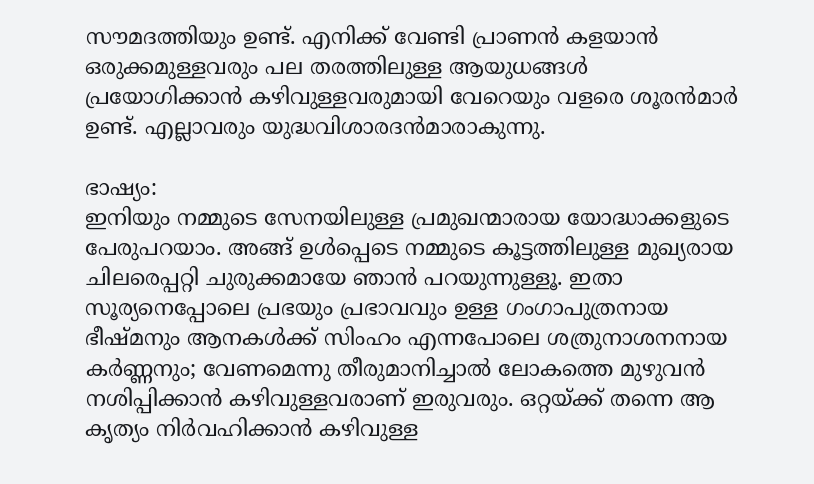സൗമദത്തിയും ഉണ്ട്. എനിക്ക് വേണ്ടി പ്രാണന്‍ കളയാന്‍ ഒരുക്കമുള്ളവരും പല തരത്തിലുള്ള ആയുധങ്ങള്‍ പ്രയോഗിക്കാന്‍ കഴിവുള്ളവരുമായി വേറെയും വളരെ ശൂരന്‍മാര്‍ ഉണ്ട്. എല്ലാവരും യുദ്ധവിശാരദന്‍മാരാകുന്നു.

ഭാഷ്യം:
ഇനിയും നമ്മുടെ സേനയിലുള്ള പ്രമുഖന്മാരായ യോദ്ധാക്കളുടെ പേരുപറയ‍ാം. അങ്ങ് ഉള്‍പ്പെടെ നമ്മുടെ കൂട്ടത്തിലുള്ള മുഖ്യരായ ചിലരെപ്പറ്റി ചുരുക്കമായേ ഞാന്‍ പറയുന്നുള്ളൂ. ഇതാ സൂര്യനെപ്പോലെ പ്രഭയും പ്രഭാവവും ഉള്ള ഗംഗാപുത്രനായ ഭീഷ്മനും ആനകള്‍ക്ക് സിംഹം എന്നപോലെ ശത്രുനാശനനായ കര്‍ണ്ണനും; വേണമെന്നു തീരുമാനിച്ചാല്‍ ലോകത്തെ മുഴുവന്‍ നശിപ്പിക്കാന്‍ കഴിവുള്ളവരാണ് ഇരുവരും. ഒറ്റയ്ക്ക് തന്നെ ആ കൃത്യം നിര്‍വഹിക്കാന്‍ കഴിവുള്ള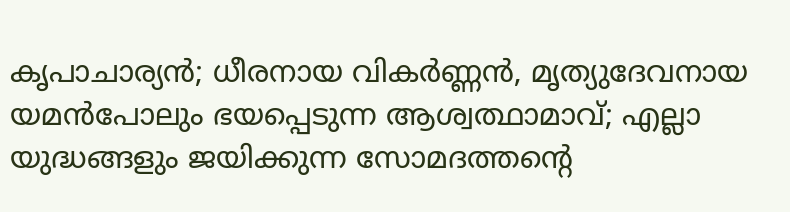കൃപാചാര്യന്‍; ധീരനായ വികര്‍ണ്ണന്‍, മൃത്യുദേവനായ യമന്‍പോലും ഭയപ്പെടുന്ന ആശ്വത്ഥാമാവ്‌; എല്ലാ യുദ്ധങ്ങളും ജയിക്കുന്ന സോമദത്തന്റെ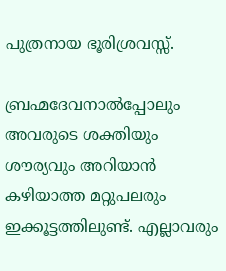പുത്രനായ ഭൂരിശ്രവസ്സ്.

ബ്രഹ്മദേവനാല്‍പ്പോലും അവരുടെ ശക്തിയും ശൗര്യവും അറിയാന്‍ കഴിയാത്ത മറ്റുപലരും ഇക്കൂട്ടത്തിലുണ്ട്. എല്ലാവരും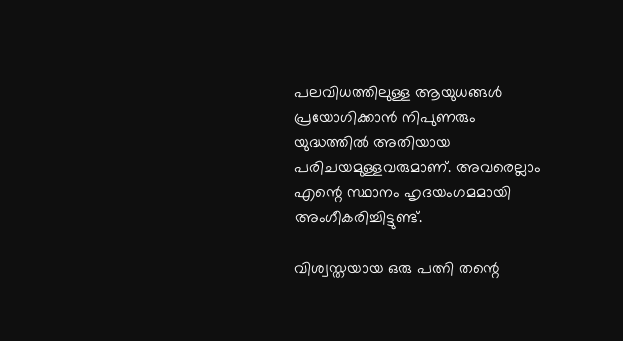പലവിധത്തിലുള്ള ആയുധങ്ങള്‍ പ്രയോഗിക്കാന്‍ നിപുണരും യുദ്ധത്തില്‍ അതിയായ പരിചയമുള്ളവരുമാണ്. അവരെല്ല‍ാം എന്റെ സ്ഥാനം ഹൃദയംഗമമായി അംഗീകരിച്ചിട്ടുണ്ട്.

വിശ്വസ്തയായ ഒരു പത്നി തന്റെ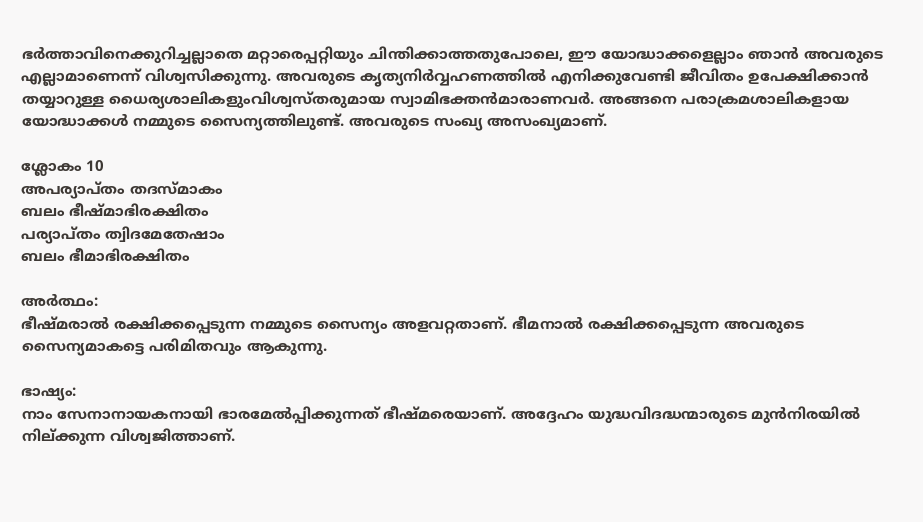ഭര്‍ത്താവിനെക്കുറിച്ചല്ലാതെ മറ്റാരെപ്പറ്റിയും ചിന്തിക്കാത്തതുപോലെ, ഈ യോദ്ധാക്കളെല്ല‍ാം ഞാന്‍ അവരുടെ എല്ലാമാണെന്ന് വിശ്വസിക്കുന്നു. അവരുടെ കൃത്യനിര്‍വ്വഹണത്തില്‍ എനിക്കുവേണ്ടി ജീവിതം ഉപേക്ഷിക്കാന്‍ തയ്യാറുള്ള ധൈര്യശാലികളുംവിശ്വസ്തരുമായ സ്വാമിഭക്തന്‍മാരാണവര്‍. അങ്ങനെ പരാക്രമശാലികളായ യോദ്ധാക്കള്‍ നമ്മുടെ സൈന്യത്തിലുണ്ട്. അവരുടെ സംഖ്യ അസംഖ്യമാണ്.

ശ്ലോകം 10
അപര്യാപ്തം തദസ്മാകം
ബലം ഭീഷ്മാഭിരക്ഷിതം
പര്യാപ്തം ത്വിദമേതേഷ‍ാം
ബലം ഭീമാഭിരക്ഷിതം

അര്‍ത്ഥം:
ഭീഷ്മരാല്‍ രക്ഷിക്കപ്പെടുന്ന നമ്മുടെ സൈന്യം അളവറ്റതാണ്. ഭീമനാല്‍ രക്ഷിക്കപ്പെടുന്ന അവരുടെ സൈന്യമാകട്ടെ പരിമിതവും ആകുന്നു.

ഭാഷ്യം:
ന‍ാം സേനാനായകനായി ഭാരമേല്‍പ്പിക്കുന്നത് ഭീഷ്മരെയാണ്. അദ്ദേഹം യുദ്ധവിദദ്ധന്മാരുടെ മുന്‍നിരയില്‍ നില്ക്കുന്ന വിശ്വജിത്താണ്.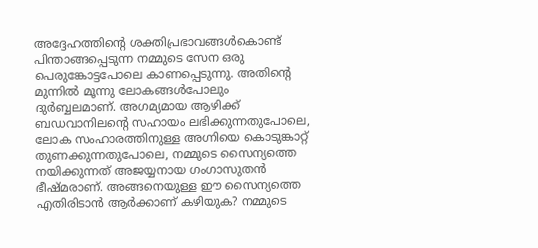അദ്ദേഹത്തിന്റെ ശക്തിപ്രഭാവങ്ങള്‍കൊണ്ട് പിന്താങ്ങപ്പെടുന്ന നമ്മുടെ സേന ഒരു പെരുങ്കോട്ടപോലെ കാണപ്പെടുന്നു. അതിന്റെ മുന്നില്‍‌ മൂന്നു ലോകങ്ങള്‍പോലും ദുര്‍ബ്ബലമാണ്‌. അഗമ്യമായ ആഴിക്ക് ബഡവാനിലന്റെ സഹായം ലഭിക്കുന്നതുപോലെ, ലോക സംഹാരത്തിനുള്ള അഗ്നിയെ കൊടുങ്കാറ്റ് തുണക്കുന്നതുപോലെ, നമ്മുടെ സൈന്യത്തെ നയിക്കുന്നത് അജയ്യനായ ഗംഗാസുതന്‍ ഭീഷ്മരാണ്. അങ്ങനെയുള്ള ഈ സൈന്യത്തെ എതിരിടാന്‍ ആര്‍ക്കാണ് കഴിയുക? നമ്മുടെ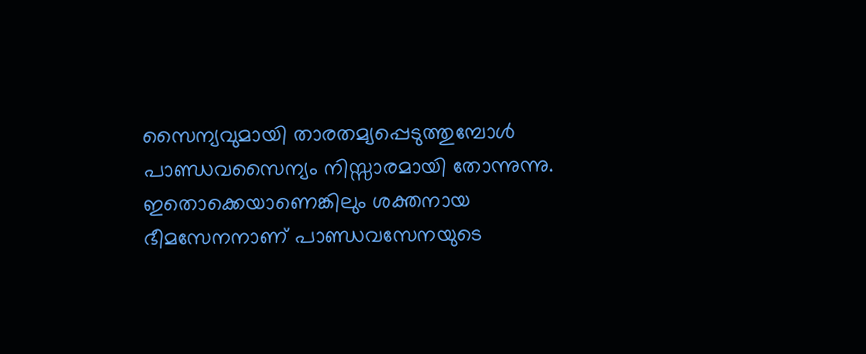സൈന്യവുമായി താരതമ്യപ്പെടുത്തുമ്പോള്‍ പാണ്ഡവസൈന്യം നിസ്സാരമായി തോന്നുന്നു. ഇതൊക്കെയാണെങ്കിലും ശക്തനായ ഭീമസേനനാണ് പാണ്ഡവസേനയുടെ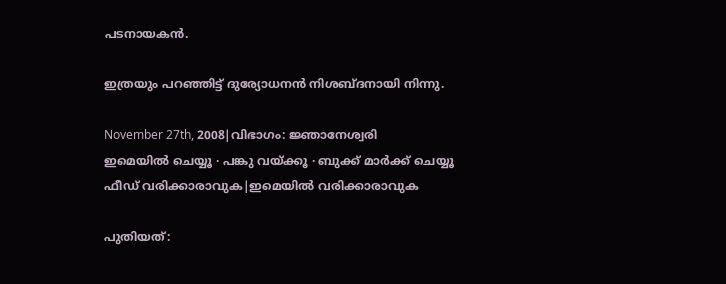പടനായകന്‍.

ഇത്രയും പറഞ്ഞിട്ട് ദുര്യോധനന്‍ നിശബ്ദനായി നിന്നു.

November 27th, 2008|വിഭാഗം: ജ്ഞാനേശ്വരി
ഇമെയില്‍ ചെയ്യൂ · പങ്കു വയ്ക്കൂ · ബുക്ക് മാര്‍ക്ക് ചെയ്യൂ
ഫീഡ് വരിക്കാരാവുക|ഇമെയില്‍ വരിക്കാരാവുക

പുതിയത്: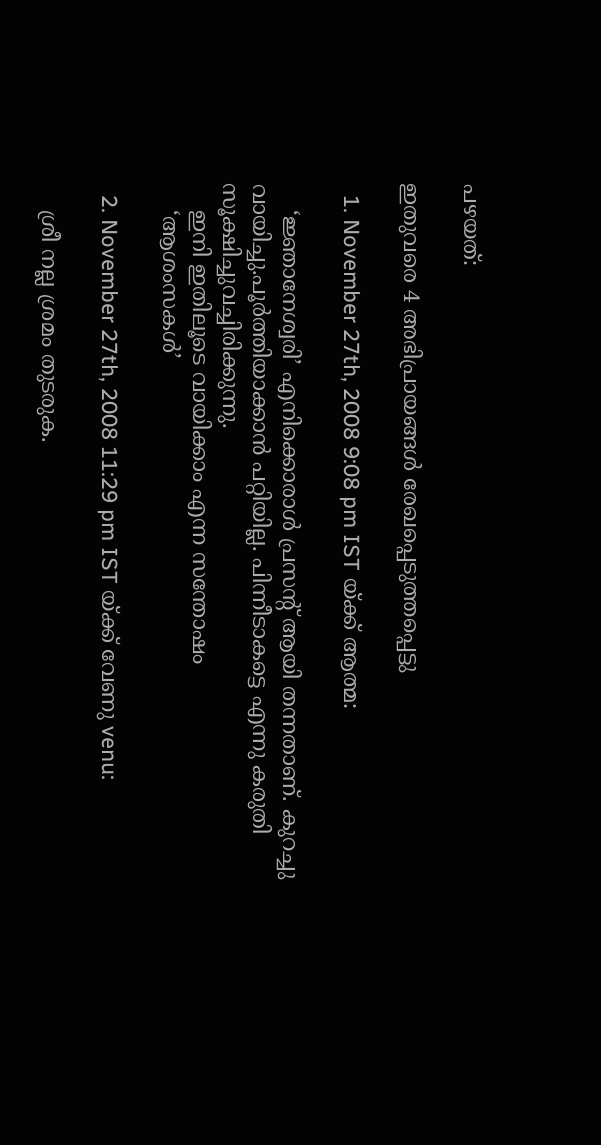പഴയത്:

ഇതുവരെ 4 അഭിപ്രായങ്ങള്‍ രേഖപ്പെടുത്തപ്പെട്ടു

  1. November 27th, 2008 9:08 pm IST യ്ക്ക് ആത്മ:

    ‘ജ്ഞാനേശ്വരി’ എനിക്കൊരാള്‍ പ്രസന്റ് ആയി തന്നതാണ്. കുറച്ചു വായിച്ചു.പൂര്‍ത്തിയാക്കാന്‍ പറ്റിയില്ല. പിന്നീടാകട്ടെ എന്നു കരുതി സൂക്ഷിച്ചുവച്ചിരിക്കുന്നു.
    ഇനി ഇതിലൂടെ വായിക്കാം എന്ന സന്തോഷം
    ‘ആശംസകള്‍’

  2. November 27th, 2008 11:29 pm IST യ്ക്ക് വേണു venu:

    ശ്രീ നല്ല ശ്രമം തുടരുക.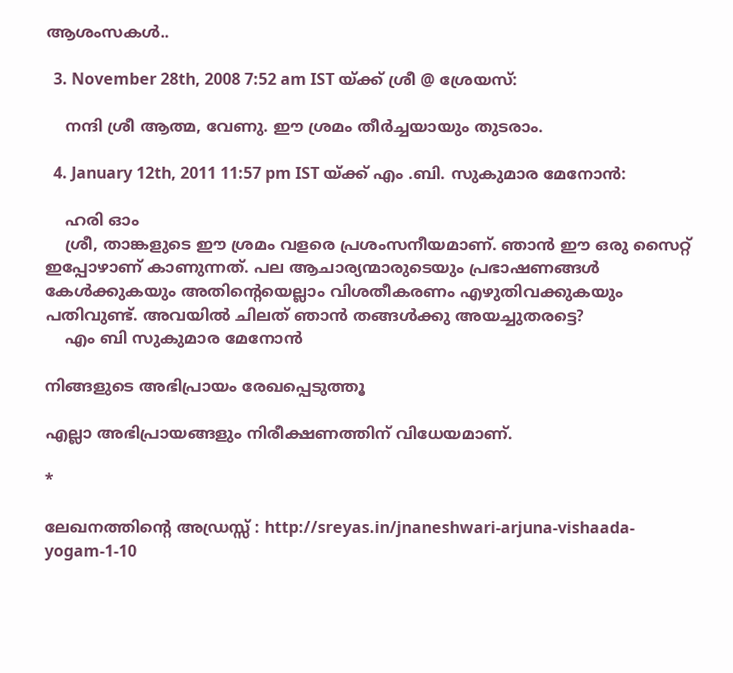ആശംസകള്‍..

  3. November 28th, 2008 7:52 am IST യ്ക്ക് ശ്രീ @ ശ്രേയസ്:

    നന്ദി ശ്രീ ആത്മ, വേണു. ഈ ശ്രമം തീര്‍ച്ചയായും തുടരാം.

  4. January 12th, 2011 11:57 pm IST യ്ക്ക് എം .ബി. സുകുമാര മേനോന്‍:

    ഹരി ഓം
    ശ്രീ, താങ്കളുടെ ഈ ശ്രമം വളരെ പ്രശംസനീയമാണ്. ഞാന്‍ ഈ ഒരു സൈറ്റ് ഇപ്പോഴാണ്‌ കാണുന്നത്. പല ആചാര്യന്മാരുടെയും പ്രഭാഷണങ്ങള്‍ കേള്‍ക്കുകയും അതിന്റെയെല്ലാം വിശതീകരണം എഴുതിവക്കുകയും പതിവുണ്ട്. അവയില്‍ ചിലത് ഞാന്‍ തങ്ങള്‍ക്കു അയച്ചുതരട്ടെ?
    എം ബി സുകുമാര മേനോന്‍

നിങ്ങളുടെ അഭിപ്രായം രേഖപ്പെടുത്തൂ

എല്ലാ അഭിപ്രായങ്ങളും നിരീക്ഷണത്തിന് വിധേയമാണ്.

*

ലേഖനത്തിന്‍റെ അഡ്രസ്സ് : http://sreyas.in/jnaneshwari-arjuna-vishaada-yogam-1-10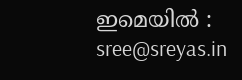ഇമെയില്‍ : sree@sreyas.in